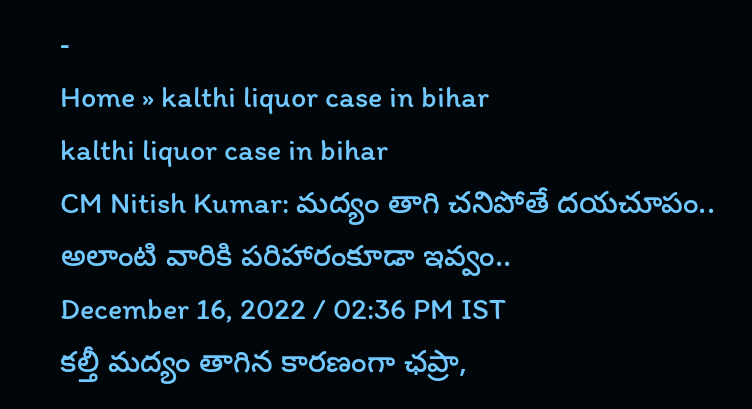-
Home » kalthi liquor case in bihar
kalthi liquor case in bihar
CM Nitish Kumar: మద్యం తాగి చనిపోతే దయచూపం.. అలాంటి వారికి పరిహారంకూడా ఇవ్వం..
December 16, 2022 / 02:36 PM IST
కల్తీ మద్యం తాగిన కారణంగా ఛప్రా,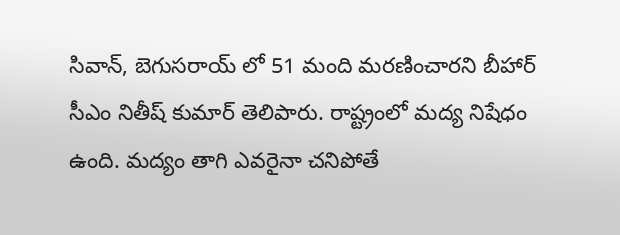సివాన్, బెగుసరాయ్ లో 51 మంది మరణించారని బీహార్ సీఎం నితీష్ కుమార్ తెలిపారు. రాష్ట్రంలో మద్య నిషేధం ఉంది. మద్యం తాగి ఎవరైనా చనిపోతే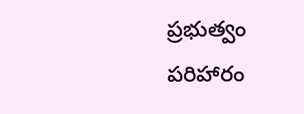ప్రభుత్వం పరిహారం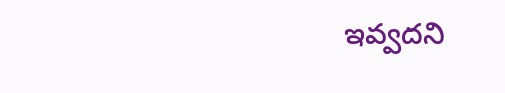ఇవ్వదని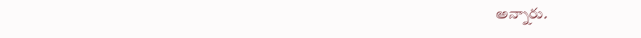అన్నారు.